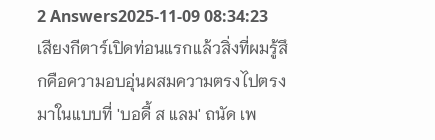2 Answers2025-11-09 08:34:23
เสียงกีตาร์เปิดท่อนแรกแล้วสิ่งที่ผมรู้สึกคือความอบอุ่นผสมความตรงไปตรงมาในแบบที่ 'บอดี้ ส แลม' ถนัด เพ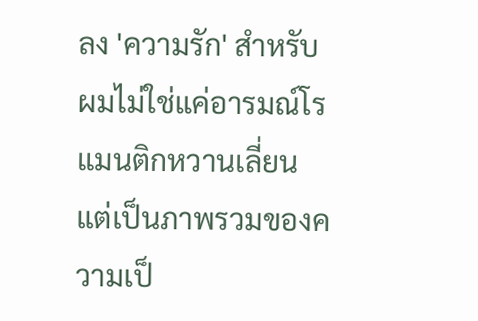ลง 'ความรัก' สำหรับผมไม่ใช่แค่อารมณ์โรแมนติกหวานเลี่ยน แต่เป็นภาพรวมของความเป็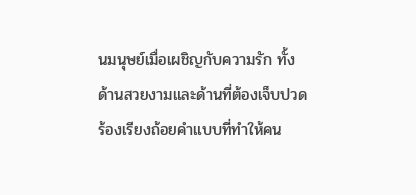นมนุษย์เมื่อเผชิญกับความรัก ทั้งด้านสวยงามและด้านที่ต้องเจ็บปวด ร้องเรียงถ้อยคำแบบที่ทำให้คน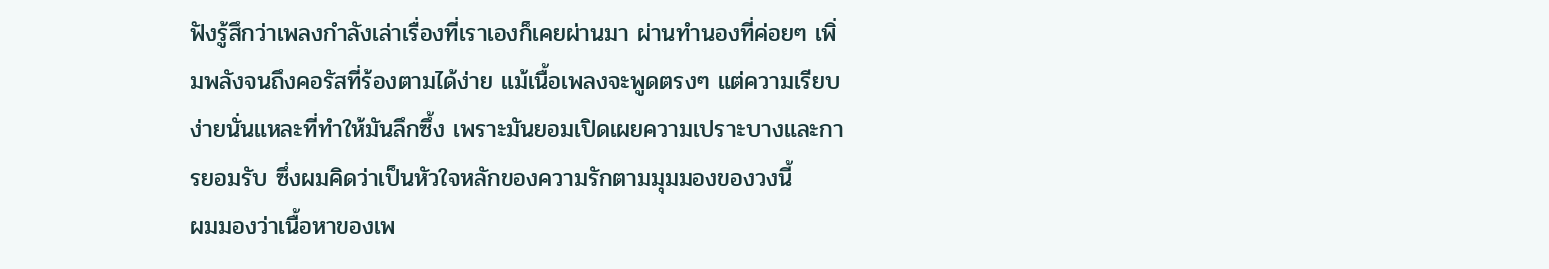ฟังรู้สึกว่าเพลงกำลังเล่าเรื่องที่เราเองก็เคยผ่านมา ผ่านทำนองที่ค่อยๆ เพิ่มพลังจนถึงคอรัสที่ร้องตามได้ง่าย แม้เนื้อเพลงจะพูดตรงๆ แต่ความเรียบง่ายนั่นแหละที่ทำให้มันลึกซึ้ง เพราะมันยอมเปิดเผยความเปราะบางและการยอมรับ ซึ่งผมคิดว่าเป็นหัวใจหลักของความรักตามมุมมองของวงนี้
ผมมองว่าเนื้อหาของเพ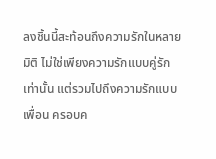ลงชิ้นนี้สะท้อนถึงความรักในหลายมิติ ไม่ใช่เพียงความรักแบบคู่รักเท่านั้น แต่รวมไปถึงความรักแบบเพื่อน ครอบค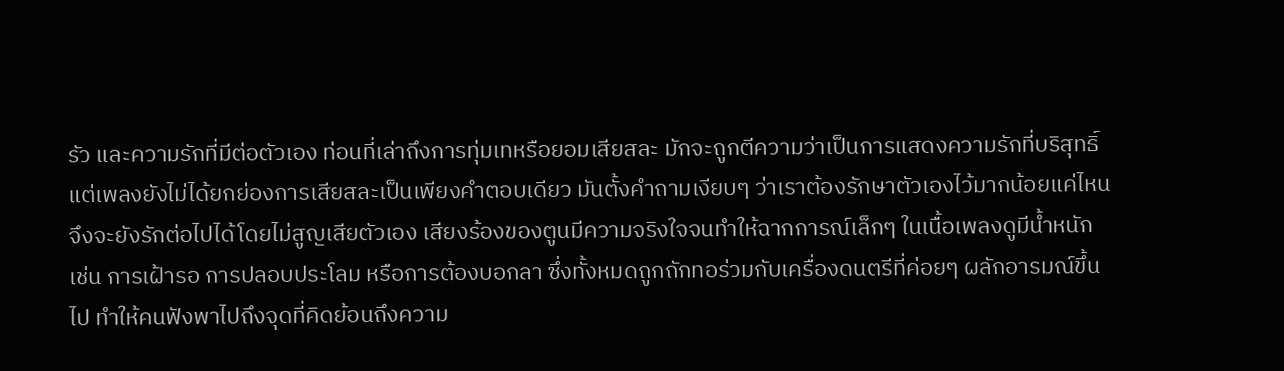รัว และความรักที่มีต่อตัวเอง ท่อนที่เล่าถึงการทุ่มเทหรือยอมเสียสละ มักจะถูกตีความว่าเป็นการแสดงความรักที่บริสุทธิ์ แต่เพลงยังไม่ได้ยกย่องการเสียสละเป็นเพียงคำตอบเดียว มันตั้งคำถามเงียบๆ ว่าเราต้องรักษาตัวเองไว้มากน้อยแค่ไหนจึงจะยังรักต่อไปได้โดยไม่สูญเสียตัวเอง เสียงร้องของตูนมีความจริงใจจนทำให้ฉากการณ์เล็กๆ ในเนื้อเพลงดูมีน้ำหนัก เช่น การเฝ้ารอ การปลอบประโลม หรือการต้องบอกลา ซึ่งทั้งหมดถูกถักทอร่วมกับเครื่องดนตรีที่ค่อยๆ ผลักอารมณ์ขึ้นไป ทำให้คนฟังพาไปถึงจุดที่คิดย้อนถึงความ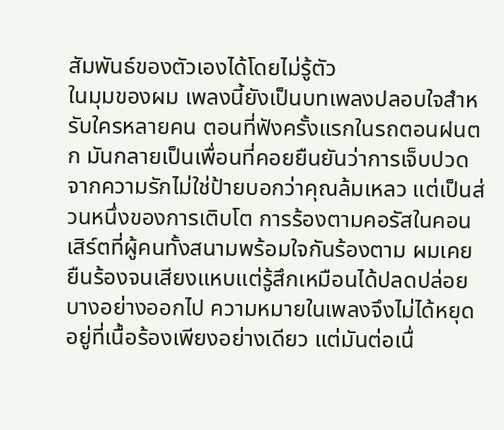สัมพันธ์ของตัวเองได้โดยไม่รู้ตัว
ในมุมของผม เพลงนี้ยังเป็นบทเพลงปลอบใจสำหรับใครหลายคน ตอนที่ฟังครั้งแรกในรถตอนฝนตก มันกลายเป็นเพื่อนที่คอยยืนยันว่าการเจ็บปวดจากความรักไม่ใช่ป้ายบอกว่าคุณล้มเหลว แต่เป็นส่วนหนึ่งของการเติบโต การร้องตามคอรัสในคอนเสิร์ตที่ผู้คนทั้งสนามพร้อมใจกันร้องตาม ผมเคยยืนร้องจนเสียงแหบแต่รู้สึกเหมือนได้ปลดปล่อยบางอย่างออกไป ความหมายในเพลงจึงไม่ได้หยุดอยู่ที่เนื้อร้องเพียงอย่างเดียว แต่มันต่อเนื่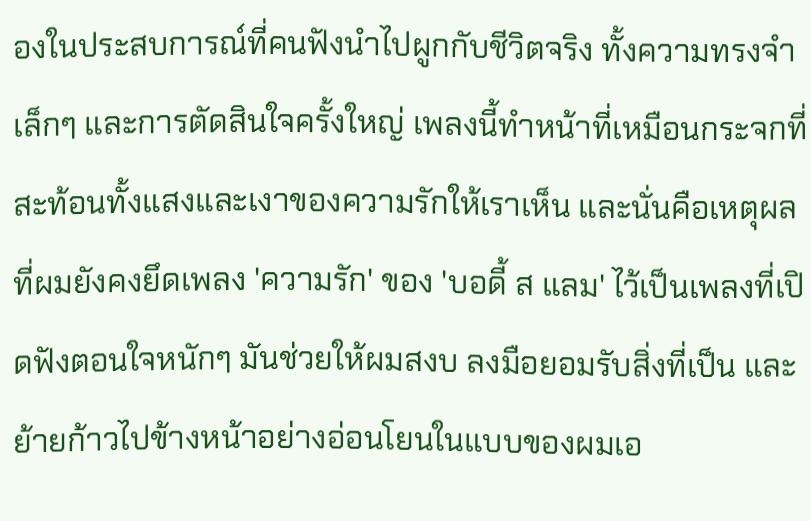องในประสบการณ์ที่คนฟังนำไปผูกกับชีวิตจริง ทั้งความทรงจำเล็กๆ และการตัดสินใจครั้งใหญ่ เพลงนี้ทำหน้าที่เหมือนกระจกที่สะท้อนทั้งแสงและเงาของความรักให้เราเห็น และนั่นคือเหตุผลที่ผมยังคงยึดเพลง 'ความรัก' ของ 'บอดี้ ส แลม' ไว้เป็นเพลงที่เปิดฟังตอนใจหนักๆ มันช่วยให้ผมสงบ ลงมือยอมรับสิ่งที่เป็น และย้ายก้าวไปข้างหน้าอย่างอ่อนโยนในแบบของผมเอ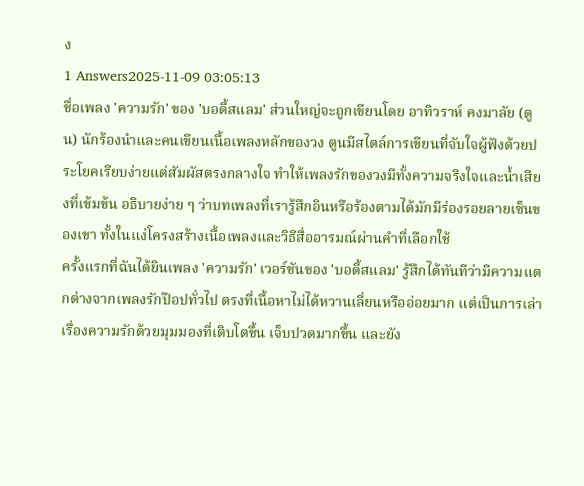ง
1 Answers2025-11-09 03:05:13
ชื่อเพลง 'ความรัก' ของ 'บอดี้สแลม' ส่วนใหญ่จะถูกเขียนโดย อาทิวราห์ คงมาลัย (ตูน) นักร้องนำและคนเขียนเนื้อเพลงหลักของวง ตูนมีสไตล์การเขียนที่จับใจผู้ฟังด้วยประโยคเรียบง่ายแต่สัมผัสตรงกลางใจ ทำให้เพลงรักของวงมีทั้งความจริงใจและน้ำเสียงที่เข้มข้น อธิบายง่าย ๆ ว่าบทเพลงที่เรารู้สึกอินหรือร้องตามได้มักมีร่องรอยลายเซ็นของเขา ทั้งในแง่โครงสร้างเนื้อเพลงและวิธีสื่ออารมณ์ผ่านคำที่เลือกใช้
ครั้งแรกที่ฉันได้ยินเพลง 'ความรัก' เวอร์ชันของ 'บอดี้สแลม' รู้สึกได้ทันทีว่ามีความแตกต่างจากเพลงรักป๊อปทั่วไป ตรงที่เนื้อหาไม่ได้หวานเลี่ยนหรืออ่อยมาก แต่เป็นการเล่าเรื่องความรักด้วยมุมมองที่เติบโตขึ้น เจ็บปวดมากขึ้น และยัง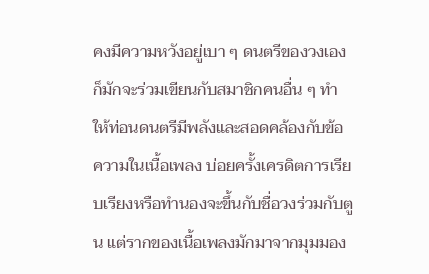คงมีความหวังอยู่เบา ๆ ดนตรีของวงเองก็มักจะร่วมเขียนกับสมาชิกคนอื่น ๆ ทำให้ท่อนดนตรีมีพลังและสอดคล้องกับข้อความในเนื้อเพลง บ่อยครั้งเครดิตการเรียบเรียงหรือทำนองจะขึ้นกับชื่อวงร่วมกับตูน แต่รากของเนื้อเพลงมักมาจากมุมมอง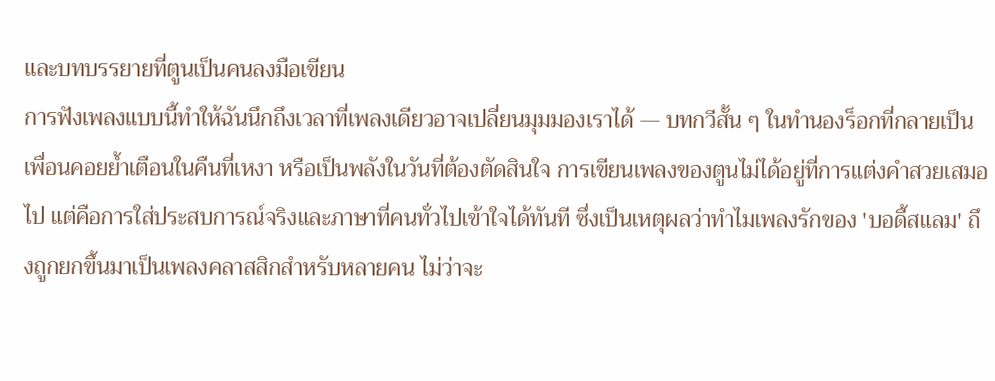และบทบรรยายที่ตูนเป็นคนลงมือเขียน
การฟังเพลงแบบนี้ทำให้ฉันนึกถึงเวลาที่เพลงเดียวอาจเปลี่ยนมุมมองเราได้ — บทกวีสั้น ๆ ในทำนองร็อกที่กลายเป็นเพื่อนคอยย้ำเตือนในคืนที่เหงา หรือเป็นพลังในวันที่ต้องตัดสินใจ การเขียนเพลงของตูนไม่ได้อยู่ที่การแต่งคำสวยเสมอไป แต่คือการใส่ประสบการณ์จริงและภาษาที่คนทั่วไปเข้าใจได้ทันที ซึ่งเป็นเหตุผลว่าทำไมเพลงรักของ 'บอดี้สแลม' ถึงถูกยกขึ้นมาเป็นเพลงคลาสสิกสำหรับหลายคน ไม่ว่าจะ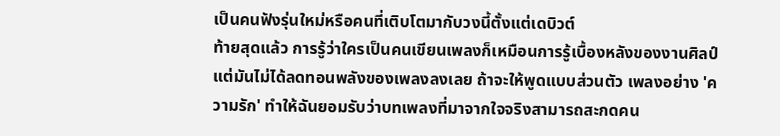เป็นคนฟังรุ่นใหม่หรือคนที่เติบโตมากับวงนี้ตั้งแต่เดบิวต์
ท้ายสุดแล้ว การรู้ว่าใครเป็นคนเขียนเพลงก็เหมือนการรู้เบื้องหลังของงานศิลป์ แต่มันไม่ได้ลดทอนพลังของเพลงลงเลย ถ้าจะให้พูดแบบส่วนตัว เพลงอย่าง 'ความรัก' ทำให้ฉันยอมรับว่าบทเพลงที่มาจากใจจริงสามารถสะกดคน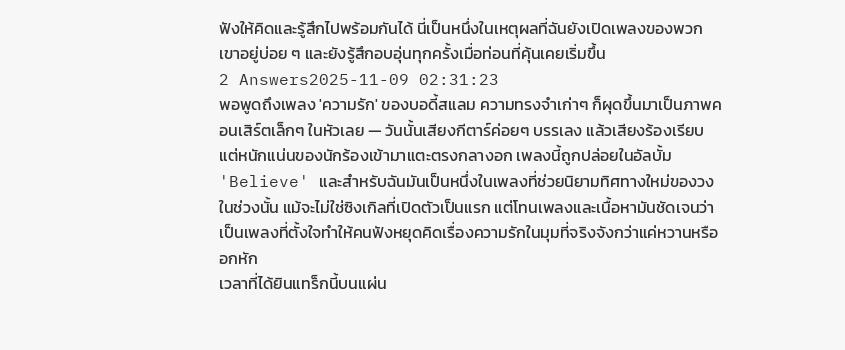ฟังให้คิดและรู้สึกไปพร้อมกันได้ นี่เป็นหนึ่งในเหตุผลที่ฉันยังเปิดเพลงของพวกเขาอยู่บ่อย ๆ และยังรู้สึกอบอุ่นทุกครั้งเมื่อท่อนที่คุ้นเคยเริ่มขึ้น
2 Answers2025-11-09 02:31:23
พอพูดถึงเพลง 'ความรัก' ของบอดี้สแลม ความทรงจำเก่าๆ ก็ผุดขึ้นมาเป็นภาพคอนเสิร์ตเล็กๆ ในหัวเลย — วันนั้นเสียงกีตาร์ค่อยๆ บรรเลง แล้วเสียงร้องเรียบแต่หนักแน่นของนักร้องเข้ามาแตะตรงกลางอก เพลงนี้ถูกปล่อยในอัลบั้ม 'Believe' และสำหรับฉันมันเป็นหนึ่งในเพลงที่ช่วยนิยามทิศทางใหม่ของวงในช่วงนั้น แม้จะไม่ใช่ซิงเกิลที่เปิดตัวเป็นแรก แต่โทนเพลงและเนื้อหามันชัดเจนว่าเป็นเพลงที่ตั้งใจทำให้คนฟังหยุดคิดเรื่องความรักในมุมที่จริงจังกว่าแค่หวานหรืออกหัก
เวลาที่ได้ยินแทร็กนี้บนแผ่น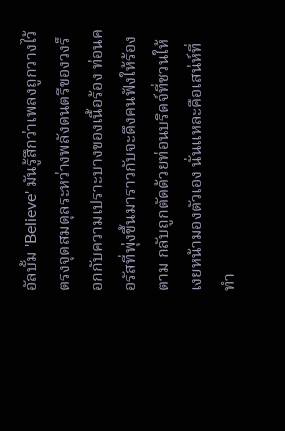อัลบั้ม 'Believe' มันรู้สึกว่าเพลงถูกวางไว้ตรงจุดสมดุลระหว่างพลังดนตรีของวงร็อกกับความเปราะบางของเนื้อร้อง ท่อนคอรัสที่พุ่งขึ้นมาราวกับจะดึงคนฟังให้ร้องตาม กลับถูกตัดด้วยท่อนบริดจ์ที่ชวนให้เงยหน้ามองตัวเอง นั่นแหละคือเสน่ห์ที่ทำ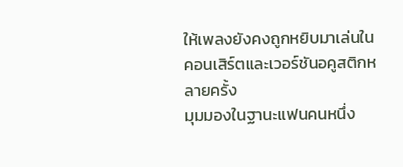ให้เพลงยังคงถูกหยิบมาเล่นในคอนเสิร์ตและเวอร์ชันอคูสติกหลายครั้ง
มุมมองในฐานะแฟนคนหนึ่ง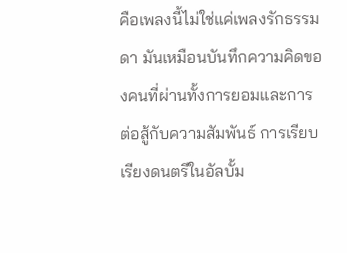คือเพลงนี้ไม่ใช่แค่เพลงรักธรรมดา มันเหมือนบันทึกความคิดของคนที่ผ่านทั้งการยอมและการต่อสู้กับความสัมพันธ์ การเรียบเรียงดนตรีในอัลบั้ม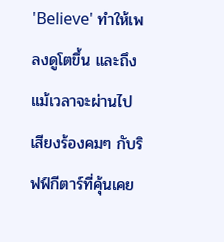'Believe' ทำให้เพลงดูโตขึ้น และถึงแม้เวลาจะผ่านไป เสียงร้องคมๆ กับริฟฟ์กีตาร์ที่คุ้นเคย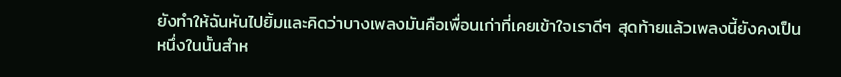ยังทำให้ฉันหันไปยิ้มและคิดว่าบางเพลงมันคือเพื่อนเก่าที่เคยเข้าใจเราดีๆ สุดท้ายแล้วเพลงนี้ยังคงเป็นหนึ่งในนั้นสำห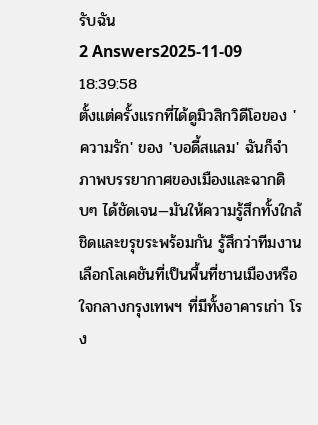รับฉัน
2 Answers2025-11-09 18:39:58
ตั้งแต่ครั้งแรกที่ได้ดูมิวสิกวิดีโอของ 'ความรัก' ของ 'บอดี้สแลม' ฉันก็จำภาพบรรยากาศของเมืองและฉากดิบๆ ได้ชัดเจน—มันให้ความรู้สึกทั้งใกล้ชิดและขรุขระพร้อมกัน รู้สึกว่าทีมงานเลือกโลเคชันที่เป็นพื้นที่ชานเมืองหรือใจกลางกรุงเทพฯ ที่มีทั้งอาคารเก่า โรง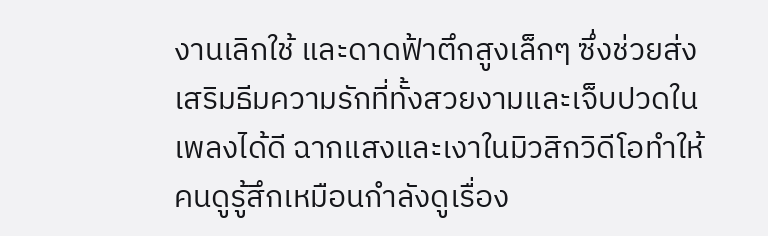งานเลิกใช้ และดาดฟ้าตึกสูงเล็กๆ ซึ่งช่วยส่งเสริมธีมความรักที่ทั้งสวยงามและเจ็บปวดในเพลงได้ดี ฉากแสงและเงาในมิวสิกวิดีโอทำให้คนดูรู้สึกเหมือนกำลังดูเรื่อง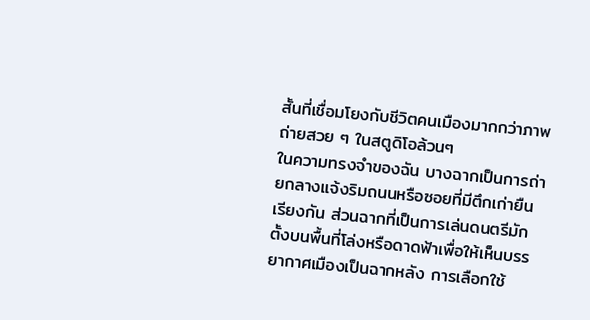สั้นที่เชื่อมโยงกับชีวิตคนเมืองมากกว่าภาพถ่ายสวย ๆ ในสตูดิโอล้วนๆ
ในความทรงจำของฉัน บางฉากเป็นการถ่ายกลางแจ้งริมถนนหรือซอยที่มีตึกเก่ายืนเรียงกัน ส่วนฉากที่เป็นการเล่นดนตรีมักตั้งบนพื้นที่โล่งหรือดาดฟ้าเพื่อให้เห็นบรรยากาศเมืองเป็นฉากหลัง การเลือกใช้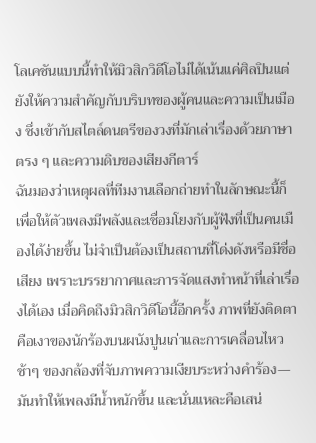โลเคชันแบบนี้ทำให้มิวสิกวิดีโอไม่ได้เน้นแค่ศิลปินแต่ยังให้ความสำคัญกับบริบทของผู้คนและความเป็นเมือง ซึ่งเข้ากับสไตล์ดนตรีของวงที่มักเล่าเรื่องด้วยภาษาตรง ๆ และความดิบของเสียงกีตาร์
ฉันมองว่าเหตุผลที่ทีมงานเลือกถ่ายทำในลักษณะนี้ก็เพื่อให้ตัวเพลงมีพลังและเชื่อมโยงกับผู้ฟังที่เป็นคนเมืองได้ง่ายขึ้น ไม่จำเป็นต้องเป็นสถานที่โด่งดังหรือมีชื่อเสียง เพราะบรรยากาศและการจัดแสงทำหน้าที่เล่าเรื่องได้เอง เมื่อคิดถึงมิวสิกวิดีโอนี้อีกครั้ง ภาพที่ยังติดตาคือเงาของนักร้องบนผนังปูนเก่าและการเคลื่อนไหวช้าๆ ของกล้องที่จับภาพความเงียบระหว่างคำร้อง—มันทำให้เพลงมีน้ำหนักขึ้น และนั่นแหละคือเสน่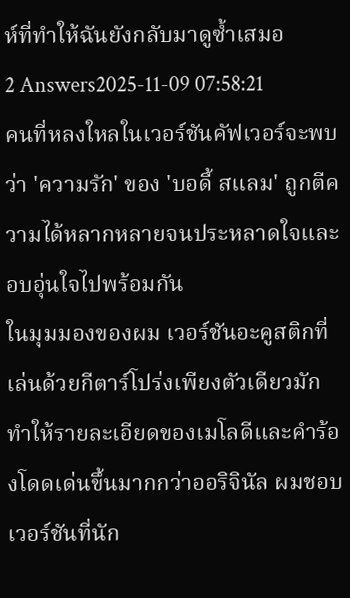ห์ที่ทำให้ฉันยังกลับมาดูซ้ำเสมอ
2 Answers2025-11-09 07:58:21
คนที่หลงใหลในเวอร์ชันคัฟเวอร์จะพบว่า 'ความรัก' ของ 'บอดี้ สแลม' ถูกตีความได้หลากหลายจนประหลาดใจและอบอุ่นใจไปพร้อมกัน
ในมุมมองของผม เวอร์ชันอะคูสติกที่เล่นด้วยกีตาร์โปร่งเพียงตัวเดียวมักทำให้รายละเอียดของเมโลดีและคำร้องโดดเด่นขึ้นมากกว่าออริจินัล ผมชอบเวอร์ชันที่นัก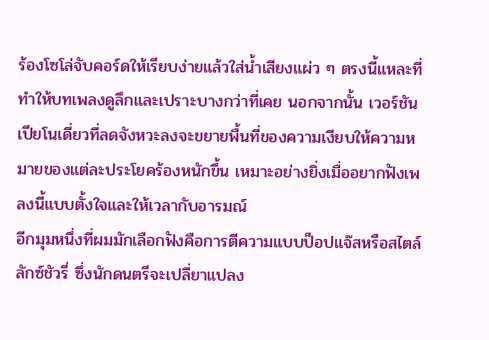ร้องโซโล่จับคอร์ดให้เรียบง่ายแล้วใส่น้ำเสียงแผ่ว ๆ ตรงนี้แหละที่ทำให้บทเพลงดูลึกและเปราะบางกว่าที่เคย นอกจากนั้น เวอร์ชันเปียโนเดี่ยวที่ลดจังหวะลงจะขยายพื้นที่ของความเงียบให้ความหมายของแต่ละประโยคร้องหนักขึ้น เหมาะอย่างยิ่งเมื่ออยากฟังเพลงนี้แบบตั้งใจและให้เวลากับอารมณ์
อีกมุมหนึ่งที่ผมมักเลือกฟังคือการตีความแบบป็อปแจ๊สหรือสไตล์ลักซ์ชัวรี่ ซึ่งนักดนตรีจะเปลี่ยาแปลง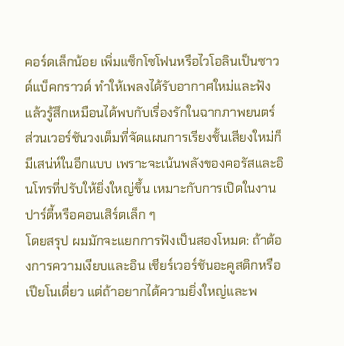คอร์ดเล็กน้อย เพิ่มแซ็กโซโฟนหรือไวโอลินเป็นซาวด์แบ็คกราวด์ ทำให้เพลงได้รับอากาศใหม่และฟังแล้วรู้สึกเหมือนได้พบกับเรื่องรักในฉากภาพยนตร์ ส่วนเวอร์ชันวงเต็มที่จัดแผนการเรียงชั้นเสียงใหม่ก็มีเสน่ห์ในอีกแบบ เพราะจะเน้นพลังของคอรัสและอินโทรที่ปรับให้ยิ่งใหญ่ขึ้น เหมาะกับการเปิดในงานปาร์ตี้หรือคอนเสิร์ตเล็ก ๆ
โดยสรุป ผมมักจะแยกการฟังเป็นสองโหมด: ถ้าต้องการความเงียบและอิน เชียร์เวอร์ชันอะคูสติกหรือเปียโนเดี่ยว แต่ถ้าอยากได้ความยิ่งใหญ่และพ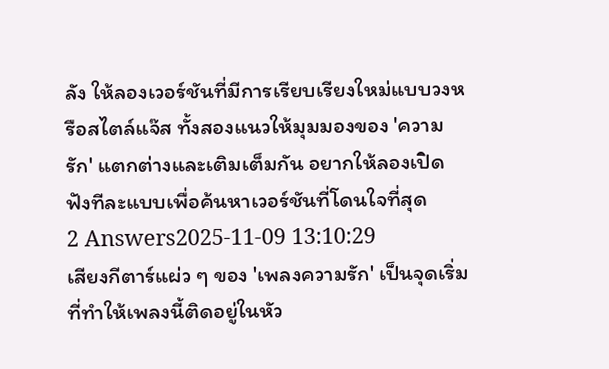ลัง ให้ลองเวอร์ชันที่มีการเรียบเรียงใหม่แบบวงหรือสไตล์แจ๊ส ทั้งสองแนวให้มุมมองของ 'ความรัก' แตกต่างและเติมเต็มกัน อยากให้ลองเปิดฟังทีละแบบเพื่อค้นหาเวอร์ชันที่โดนใจที่สุด
2 Answers2025-11-09 13:10:29
เสียงกีตาร์แผ่ว ๆ ของ 'เพลงความรัก' เป็นจุดเริ่มที่ทำให้เพลงนี้ติดอยู่ในหัว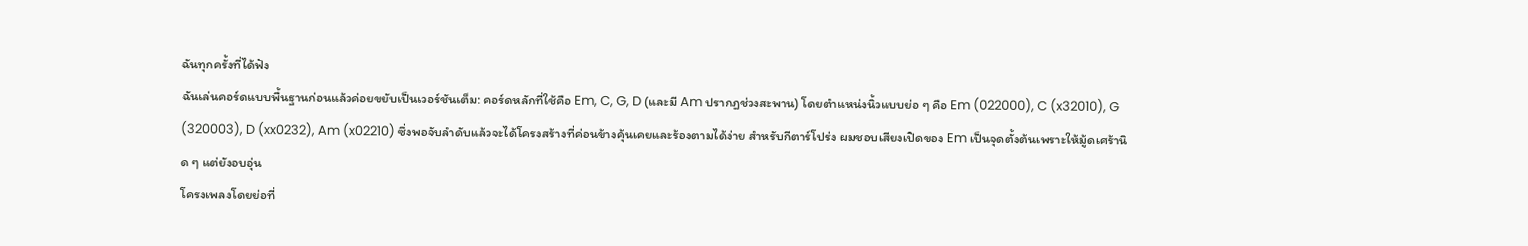ฉันทุกครั้งที่ได้ฟัง
ฉันเล่นคอร์ดแบบพื้นฐานก่อนแล้วค่อยขยับเป็นเวอร์ชันเต็ม: คอร์ดหลักที่ใช้คือ Em, C, G, D (และมี Am ปรากฏช่วงสะพาน) โดยตำแหน่งนิ้วแบบย่อ ๆ คือ Em (022000), C (x32010), G (320003), D (xx0232), Am (x02210) ซึ่งพอจับลำดับแล้วจะได้โครงสร้างที่ค่อนข้างคุ้นเคยและร้องตามได้ง่าย สำหรับกีตาร์โปร่ง ผมชอบเสียงเปิดของ Em เป็นจุดตั้งต้นเพราะให้มู้ดเศร้านิด ๆ แต่ยังอบอุ่น
โครงเพลงโดยย่อที่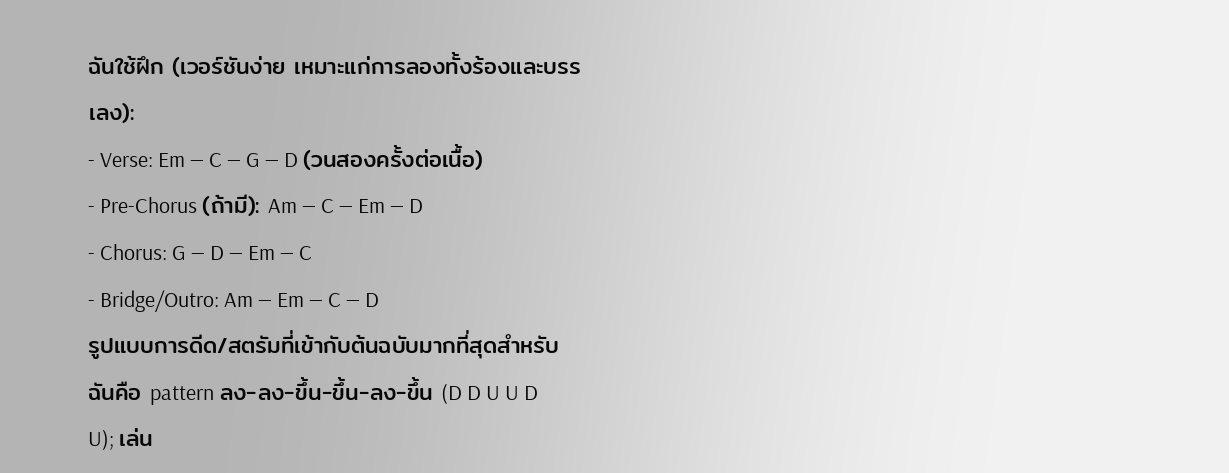ฉันใช้ฝึก (เวอร์ชันง่าย เหมาะแก่การลองทั้งร้องและบรรเลง):
- Verse: Em — C — G — D (วนสองครั้งต่อเนื้อ)
- Pre-Chorus (ถ้ามี): Am — C — Em — D
- Chorus: G — D — Em — C
- Bridge/Outro: Am — Em — C — D
รูปแบบการดีด/สตรัมที่เข้ากับต้นฉบับมากที่สุดสำหรับฉันคือ pattern ลง-ลง-ขึ้น-ขึ้น-ลง-ขึ้น (D D U U D U); เล่น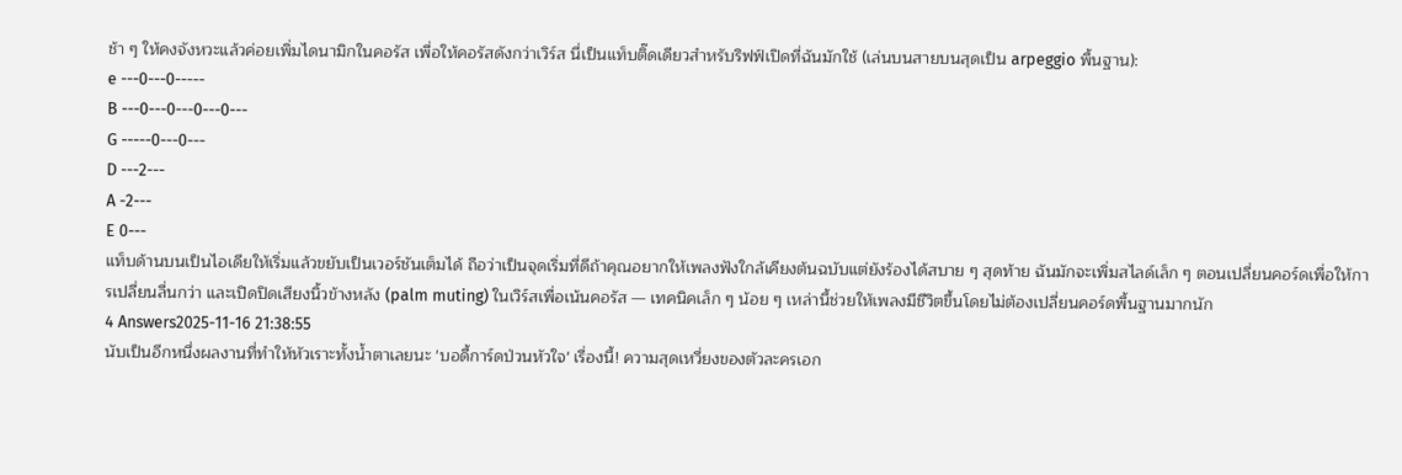ช้า ๆ ให้คงจังหวะแล้วค่อยเพิ่มไดนามิกในคอรัส เพื่อให้คอรัสดังกว่าเวิร์ส นี่เป็นแท็บติ๊ดเดียวสำหรับริฟฟ์เปิดที่ฉันมักใช้ (เล่นบนสายบนสุดเป็น arpeggio พื้นฐาน):
e ---0---0-----
B ---0---0---0---0---
G -----0---0---
D ---2---
A -2---
E 0---
แท็บด้านบนเป็นไอเดียให้เริ่มแล้วขยับเป็นเวอร์ชันเต็มได้ ถือว่าเป็นจุดเริ่มที่ดีถ้าคุณอยากให้เพลงฟังใกล้เคียงต้นฉบับแต่ยังร้องได้สบาย ๆ สุดท้าย ฉันมักจะเพิ่มสไลด์เล็ก ๆ ตอนเปลี่ยนคอร์ดเพื่อให้การเปลี่ยนลื่นกว่า และเปิดปิดเสียงนิ้วข้างหลัง (palm muting) ในเวิร์สเพื่อเน้นคอรัส — เทคนิคเล็ก ๆ น้อย ๆ เหล่านี้ช่วยให้เพลงมีชีวิตขึ้นโดยไม่ต้องเปลี่ยนคอร์ดพื้นฐานมากนัก
4 Answers2025-11-16 21:38:55
นับเป็นอีกหนึ่งผลงานที่ทำให้หัวเราะทั้งน้ำตาเลยนะ 'บอดี้การ์ดป่วนหัวใจ' เรื่องนี้! ความสุดเหวี่ยงของตัวละครเอก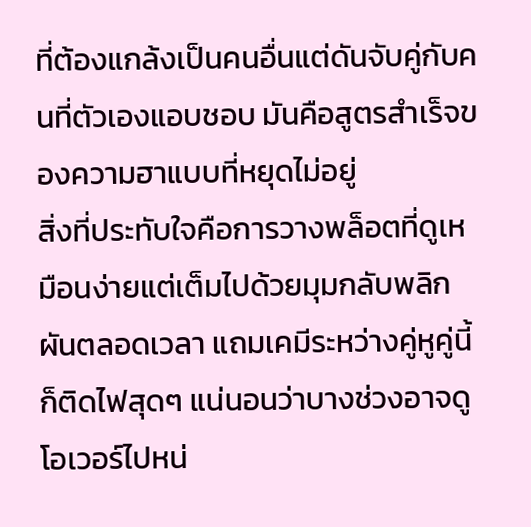ที่ต้องแกล้งเป็นคนอื่นแต่ดันจับคู่กับคนที่ตัวเองแอบชอบ มันคือสูตรสำเร็จของความฮาแบบที่หยุดไม่อยู่
สิ่งที่ประทับใจคือการวางพล็อตที่ดูเหมือนง่ายแต่เต็มไปด้วยมุมกลับพลิกผันตลอดเวลา แถมเคมีระหว่างคู่หูคู่นี้ก็ติดไฟสุดๆ แน่นอนว่าบางช่วงอาจดูโอเวอร์ไปหน่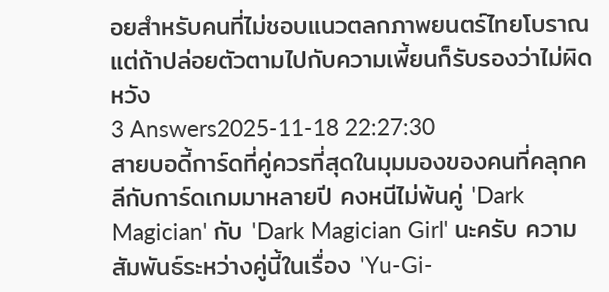อยสำหรับคนที่ไม่ชอบแนวตลกภาพยนตร์ไทยโบราณ แต่ถ้าปล่อยตัวตามไปกับความเพี้ยนก็รับรองว่าไม่ผิดหวัง
3 Answers2025-11-18 22:27:30
สายบอดี้การ์ดที่คู่ควรที่สุดในมุมมองของคนที่คลุกคลีกับการ์ดเกมมาหลายปี คงหนีไม่พ้นคู่ 'Dark Magician' กับ 'Dark Magician Girl' นะครับ ความสัมพันธ์ระหว่างคู่นี้ในเรื่อง 'Yu-Gi-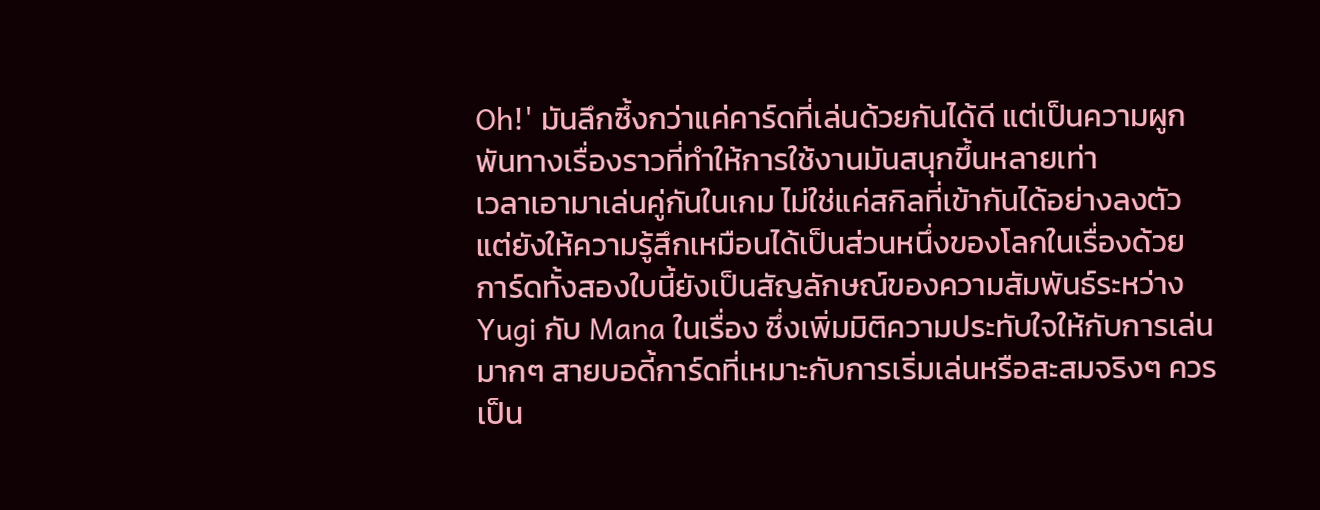Oh!' มันลึกซึ้งกว่าแค่คาร์ดที่เล่นด้วยกันได้ดี แต่เป็นความผูกพันทางเรื่องราวที่ทำให้การใช้งานมันสนุกขึ้นหลายเท่า
เวลาเอามาเล่นคู่กันในเกม ไม่ใช่แค่สกิลที่เข้ากันได้อย่างลงตัว แต่ยังให้ความรู้สึกเหมือนได้เป็นส่วนหนึ่งของโลกในเรื่องด้วย การ์ดทั้งสองใบนี้ยังเป็นสัญลักษณ์ของความสัมพันธ์ระหว่าง Yugi กับ Mana ในเรื่อง ซึ่งเพิ่มมิติความประทับใจให้กับการเล่นมากๆ สายบอดี้การ์ดที่เหมาะกับการเริ่มเล่นหรือสะสมจริงๆ ควรเป็น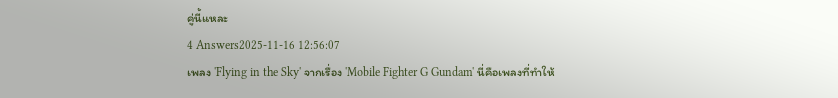คู่นี้แหละ
4 Answers2025-11-16 12:56:07
เพลง 'Flying in the Sky' จากเรื่อง 'Mobile Fighter G Gundam' นี่คือเพลงที่ทำให้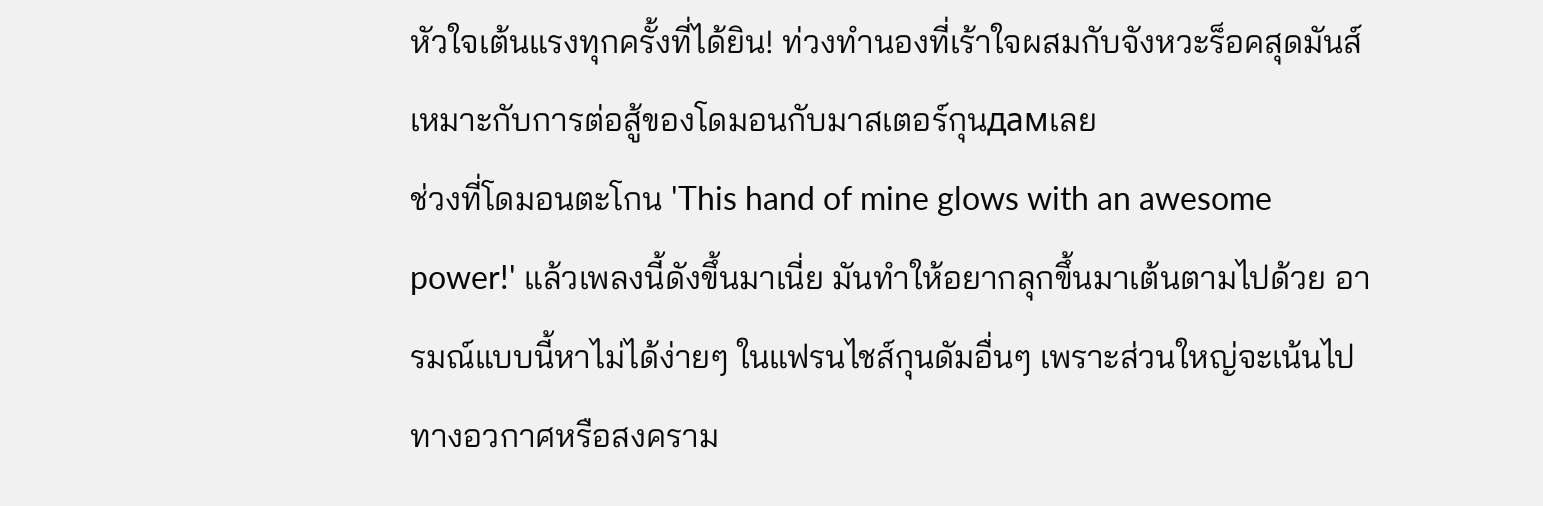หัวใจเต้นแรงทุกครั้งที่ได้ยิน! ท่วงทำนองที่เร้าใจผสมกับจังหวะร็อคสุดมันส์เหมาะกับการต่อสู้ของโดมอนกับมาสเตอร์กุนдамเลย
ช่วงที่โดมอนตะโกน 'This hand of mine glows with an awesome power!' แล้วเพลงนี้ดังขึ้นมาเนี่ย มันทำให้อยากลุกขึ้นมาเต้นตามไปด้วย อารมณ์แบบนี้หาไม่ได้ง่ายๆ ในแฟรนไชส์กุนดัมอื่นๆ เพราะส่วนใหญ่จะเน้นไปทางอวกาศหรือสงคราม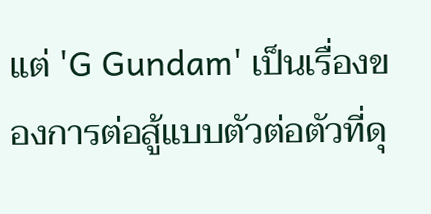แต่ 'G Gundam' เป็นเรื่องของการต่อสู้แบบตัวต่อตัวที่ดุ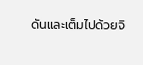ดันและเต็มไปด้วยจิ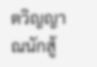ตวิญญาณนักสู้